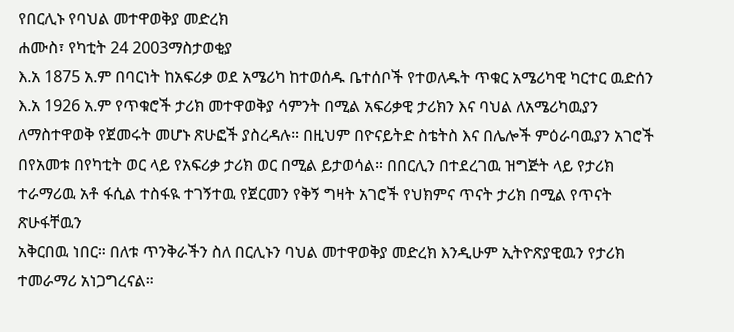የበርሊኑ የባህል መተዋወቅያ መድረክ
ሐሙስ፣ የካቲት 24 2003ማስታወቂያ
እ.አ 1875 አ.ም በባርነት ከአፍሪቃ ወደ አሜሪካ ከተወሰዱ ቤተሰቦች የተወለዱት ጥቁር አሜሪካዊ ካርተር ዉድሰን እ.አ 1926 አ.ም የጥቁሮች ታሪክ መተዋወቅያ ሳምንት በሚል አፍሪቃዊ ታሪክን እና ባህል ለአሜሪካዉያን ለማስተዋወቅ የጀመሩት መሆኑ ጽሁፎች ያስረዳሉ። በዚህም በዮናይትድ ስቴትስ እና በሌሎች ምዕራባዉያን አገሮች በየአመቱ በየካቲት ወር ላይ የአፍሪቃ ታሪክ ወር በሚል ይታወሳል። በበርሊን በተደረገዉ ዝግጅት ላይ የታሪክ ተራማሪዉ አቶ ፋሲል ተስፋዪ ተገኝተዉ የጀርመን የቅኝ ግዛት አገሮች የህክምና ጥናት ታሪክ በሚል የጥናት ጽሁፋቸዉን
አቅርበዉ ነበር። በለቱ ጥንቅራችን ስለ በርሊኑን ባህል መተዋወቅያ መድረክ እንዲሁም ኢትዮጽያዊዉን የታሪክ ተመራማሪ አነጋግረናል።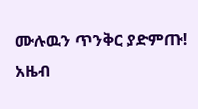ሙሉዉን ጥንቅር ያድምጡ!
አዜብ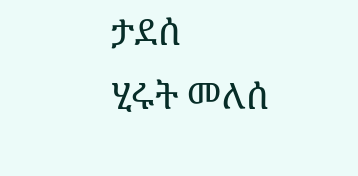ታደሰ
ሂሩት መለሰ